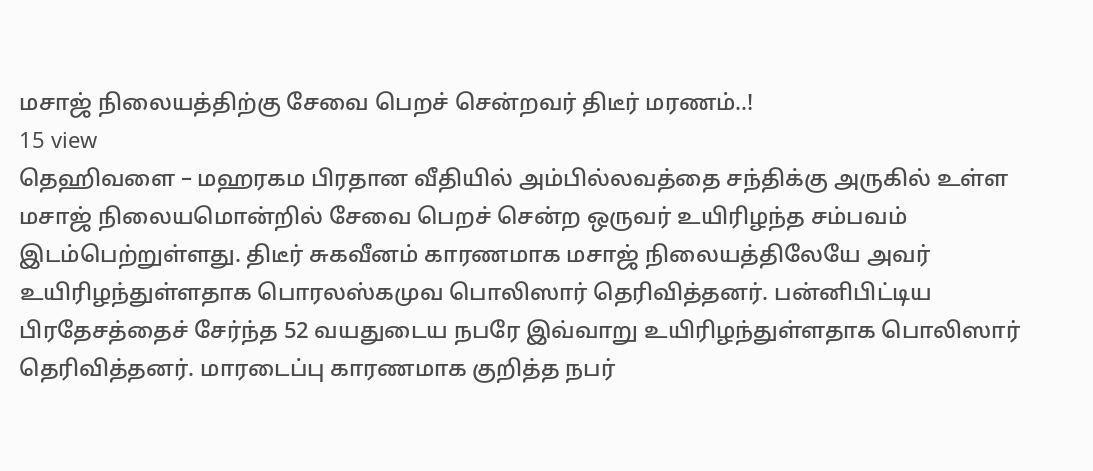மசாஜ் நிலையத்திற்கு சேவை பெறச் சென்றவர் திடீர் மரணம்..!
15 view
தெஹிவளை – மஹரகம பிரதான வீதியில் அம்பில்லவத்தை சந்திக்கு அருகில் உள்ள மசாஜ் நிலையமொன்றில் சேவை பெறச் சென்ற ஒருவர் உயிரிழந்த சம்பவம் இடம்பெற்றுள்ளது. திடீர் சுகவீனம் காரணமாக மசாஜ் நிலையத்திலேயே அவர் உயிரிழந்துள்ளதாக பொரலஸ்கமுவ பொலிஸார் தெரிவித்தனர். பன்னிபிட்டிய பிரதேசத்தைச் சேர்ந்த 52 வயதுடைய நபரே இவ்வாறு உயிரிழந்துள்ளதாக பொலிஸார் தெரிவித்தனர். மாரடைப்பு காரணமாக குறித்த நபர்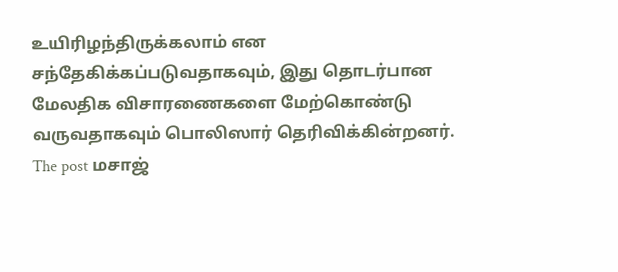உயிரிழந்திருக்கலாம் என சந்தேகிக்கப்படுவதாகவும், இது தொடர்பான மேலதிக விசாரணைகளை மேற்கொண்டு வருவதாகவும் பொலிஸார் தெரிவிக்கின்றனர்.
The post மசாஜ்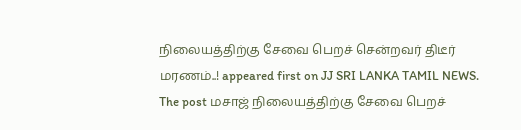நிலையத்திற்கு சேவை பெறச் சென்றவர் திடீர் மரணம்..! appeared first on JJ SRI LANKA TAMIL NEWS.
The post மசாஜ் நிலையத்திற்கு சேவை பெறச்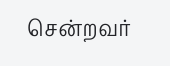சென்றவர்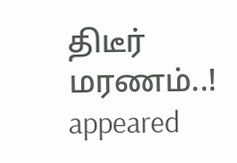திடீர் மரணம்..! appeared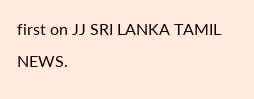first on JJ SRI LANKA TAMIL NEWS.